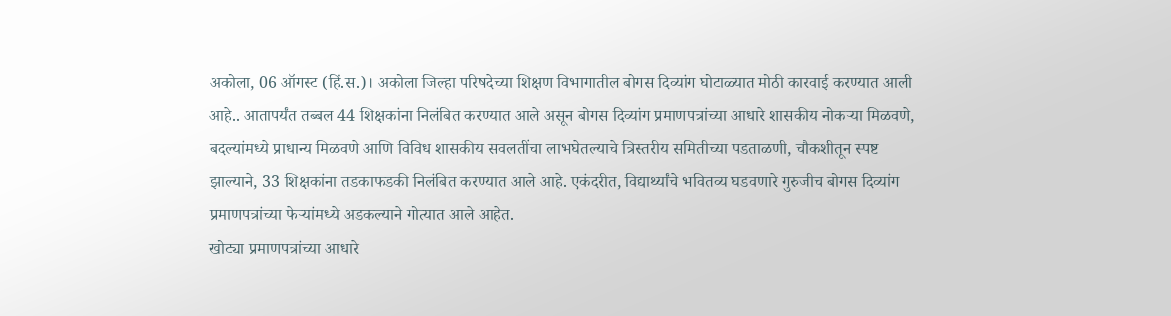अकोला, 06 ऑगस्ट (हिं.स.)। अकोला जिल्हा परिषदेच्या शिक्षण विभागातील बोगस दिव्यांग घोटाळ्यात मोठी कारवाई करण्यात आली आहे.. आतापर्यंत तब्बल 44 शिक्षकांना निलंबित करण्यात आले असून बोगस दिव्यांग प्रमाणपत्रांच्या आधारे शासकीय नोकऱ्या मिळवणे, बदल्यांमध्ये प्राधान्य मिळवणे आणि विविध शासकीय सवलतींचा लाभघेतल्याचे त्रिस्तरीय समितीच्या पडताळणी, चौकशीतून स्पष्ट झाल्याने, 33 शिक्षकांना तडकाफडकी निलंबित करण्यात आले आहे. एकंदरीत, विद्यार्थ्यांचे भवितव्य घडवणारे गुरुजीच बोगस दिव्यांग प्रमाणपत्रांच्या फेऱ्यांमध्ये अडकल्याने गोत्यात आले आहेत.
खोट्या प्रमाणपत्रांच्या आधारे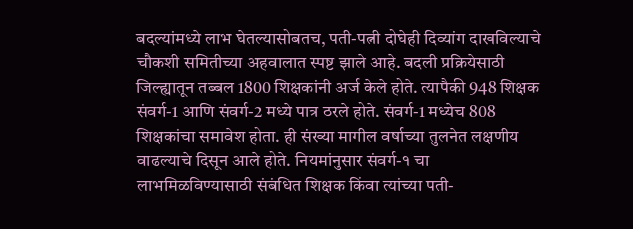बदल्यांमध्ये लाभ घेतल्यासोबतच, पती-पत्नी दोघेही दिव्यांग दाखविल्याचे चौकशी समितीच्या अहवालात स्पष्ट झाले आहे. बदली प्रक्रियेसाठी जिल्ह्यातून तब्बल 1800 शिक्षकांनी अर्ज केले होते. त्यापैकी 948 शिक्षक संवर्ग-1 आणि संवर्ग-2 मध्ये पात्र ठरले होते. संवर्ग-1 मध्येच 808 शिक्षकांचा समावेश होता. ही संख्या मागील वर्षाच्या तुलनेत लक्षणीय वाढल्याचे दिसून आले होते. नियमांनुसार संवर्ग-१ चा लाभमिळविण्यासाठी संबंधित शिक्षक किंवा त्यांच्या पती-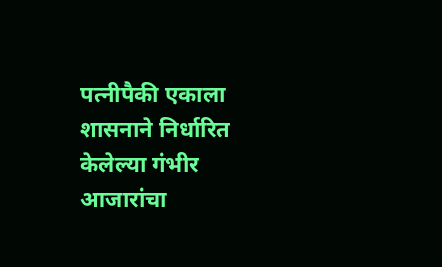पत्नीपैकी एकाला शासनाने निर्धारित केलेल्या गंभीर आजारांचा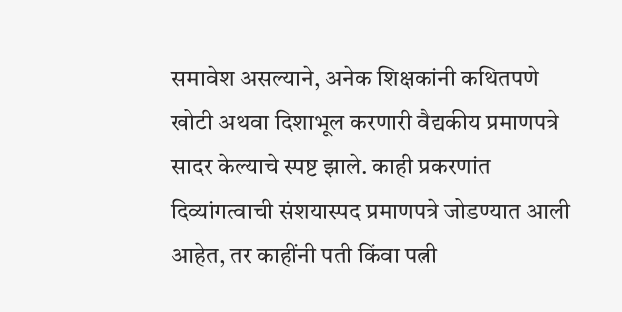समावेश असल्याने, अनेक शिक्षकांनी कथितपणे खोटी अथवा दिशाभूल करणारी वैद्यकीय प्रमाणपत्रे सादर केल्याचे स्पष्ट झाले. काही प्रकरणांत दिव्यांगत्वाची संशयास्पद प्रमाणपत्रे जोडण्यात आली आहेत, तर काहींनी पती किंवा पत्नी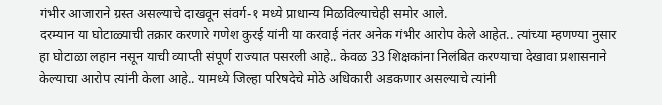गंभीर आजाराने ग्रस्त असल्याचे दाखवून संवर्ग-१ मध्ये प्राधान्य मिळविल्याचेही समोर आले.
दरम्यान या घोटाळ्याची तक्रार करणारे गणेश कुरई यांनी या करवाई नंतर अनेक गंभीर आरोप केले आहेत.. त्यांच्या म्हणण्या नुसार हा घोटाळा लहान नसून याची व्याप्ती संपूर्ण राज्यात पसरली आहे.. केवळ 33 शिक्षकांना निलंबित करण्याचा देखावा प्रशासनाने केल्याचा आरोप त्यांनी केला आहे.. यामध्ये जिल्हा परिषदेचे मोठे अधिकारी अडकणार असल्याचे त्यांनी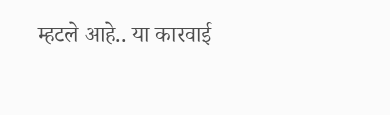म्हटले आहे.. या कारवाई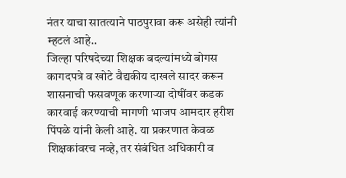नंतर याचा सातत्याने पाठपुरावा करू असेही त्यांनी म्हटलं आहे..
जिल्हा परिषदेच्या शिक्षक बदल्यांमध्ये बोगस कागदपत्रे व खोटे वैद्यकीय दाखले सादर करून शासनाची फसवणूक करणाऱ्या दोषींवर कडक कारवाई करण्याची मागणी भाजप आमदार हरीश पिंपळे यांनी केली आहे. या प्रकरणात केवळ शिक्षकांवरच नव्हे, तर संबंधित अधिकारी व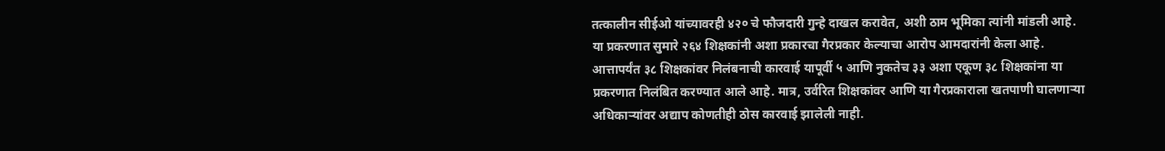तत्कालीन सीईओ यांच्यावरही ४२० चे फौजदारी गुन्हे दाखल करावेत, अशी ठाम भूमिका त्यांनी मांडली आहे. या प्रकरणात सुमारे २६४ शिक्षकांनी अशा प्रकारचा गैरप्रकार केल्याचा आरोप आमदारांनी केला आहे.
आत्तापर्यंत ३८ शिक्षकांवर निलंबनाची कारवाई यापूर्वी ५ आणि नुकतेच ३३ अशा एकूण ३८ शिक्षकांना या प्रकरणात निलंबित करण्यात आले आहे. मात्र, उर्वरित शिक्षकांवर आणि या गैरप्रकाराला खतपाणी घालणाऱ्या अधिकाऱ्यांवर अद्याप कोणतीही ठोस कारवाई झालेली नाही.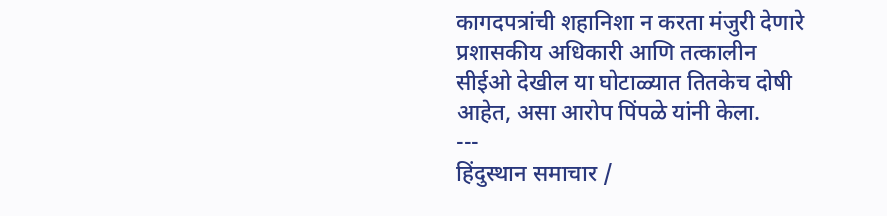कागदपत्रांची शहानिशा न करता मंजुरी देणारे प्रशासकीय अधिकारी आणि तत्कालीन सीईओ देखील या घोटाळ्यात तितकेच दोषी आहेत, असा आरोप पिंपळे यांनी केला.
---
हिंदुस्थान समाचार /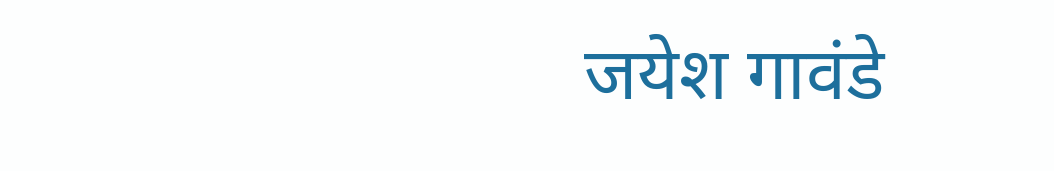जयेश गावंडे